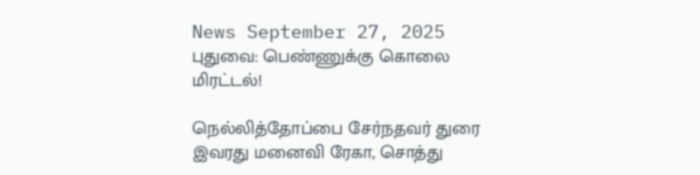News September 27, 2025
புதுவை: பெண்ணுக்கு கொலை மிரட்டல்!

நெல்லித்தோப்பை சேர்நதவர் துரை இவரது மனைவி ரேகா, சொத்து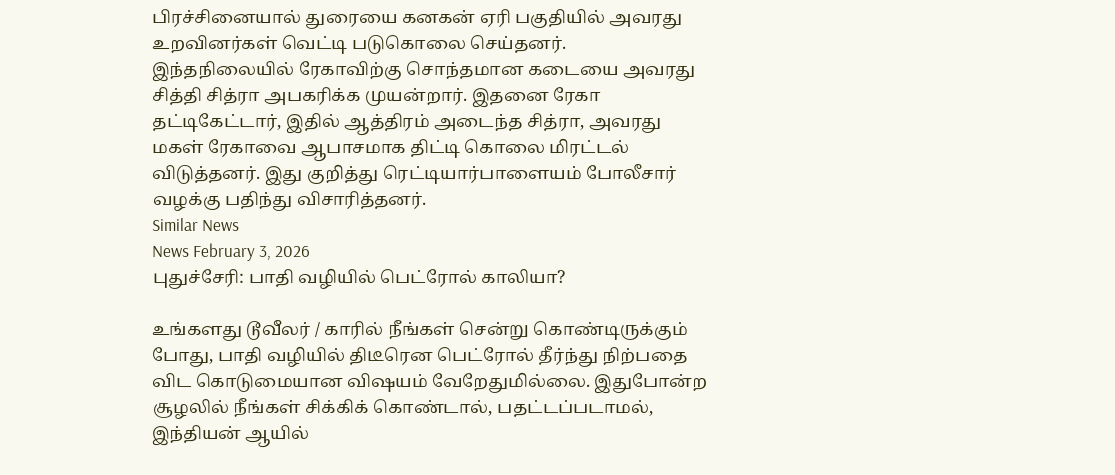பிரச்சினையால் துரையை கனகன் ஏரி பகுதியில் அவரது உறவினர்கள் வெட்டி படுகொலை செய்தனர். இந்தநிலையில் ரேகாவிற்கு சொந்தமான கடையை அவரது சித்தி சித்ரா அபகரிக்க முயன்றார். இதனை ரேகா தட்டிகேட்டார், இதில் ஆத்திரம் அடைந்த சித்ரா, அவரது மகள் ரேகாவை ஆபாசமாக திட்டி கொலை மிரட்டல் விடுத்தனர். இது குறித்து ரெட்டியார்பாளையம் போலீசார் வழக்கு பதிந்து விசாரித்தனர்.
Similar News
News February 3, 2026
புதுச்சேரி: பாதி வழியில் பெட்ரோல் காலியா?

உங்களது டூவீலர் / காரில் நீங்கள் சென்று கொண்டிருக்கும் போது, பாதி வழியில் திடீரென பெட்ரோல் தீர்ந்து நிற்பதை விட கொடுமையான விஷயம் வேறேதுமில்லை. இதுபோன்ற சூழலில் நீங்கள் சிக்கிக் கொண்டால், பதட்டப்படாமல், இந்தியன் ஆயில்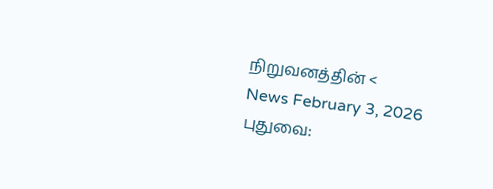நிறுவனத்தின் <
News February 3, 2026
புதுவை: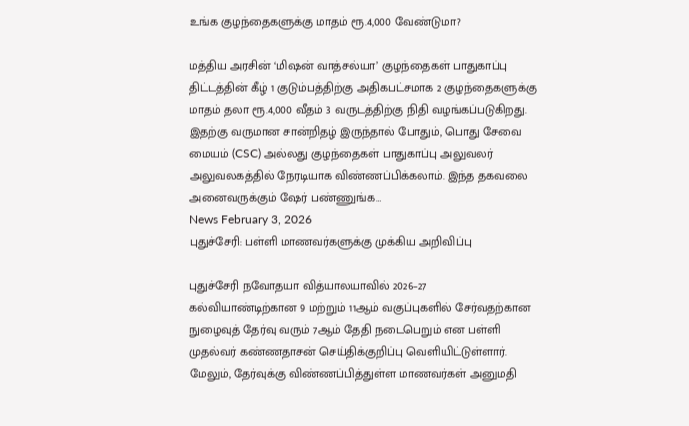உங்க குழந்தைகளுக்கு மாதம் ரூ.4,000 வேண்டுமா?

மத்திய அரசின் ‘மிஷன் வாத்சல்யா’ குழந்தைகள் பாதுகாப்பு திட்டத்தின் கீழ் 1 குடும்பத்திற்கு அதிகபட்சமாக 2 குழந்தைகளுக்கு மாதம் தலா ரூ.4,000 வீதம் 3 வருடத்திற்கு நிதி வழங்கப்படுகிறது. இதற்கு வருமான சான்றிதழ் இருந்தால் போதும், பொது சேவை மையம் (CSC) அல்லது குழந்தைகள் பாதுகாப்பு அலுவலர் அலுவலகத்தில் நேரடியாக விண்ணப்பிக்கலாம். இந்த தகவலை அனைவருக்கும் ஷேர் பண்ணுங்க…
News February 3, 2026
புதுச்சேரி: பள்ளி மாணவர்களுக்கு முக்கிய அறிவிப்பு

புதுச்சேரி நவோதயா வித்யாலயாவில் 2026–27 கல்வியாண்டிற்கான 9 மற்றும் 11ஆம் வகுப்புகளில் சேர்வதற்கான நுழைவுத் தேர்வு வரும் 7ஆம் தேதி நடைபெறும் என பள்ளி முதல்வர் கண்ணதாசன் செய்திக்குறிப்பு வெளியிட்டுள்ளார். மேலும், தேர்வுக்கு விண்ணப்பித்துள்ள மாணவர்கள் அனுமதி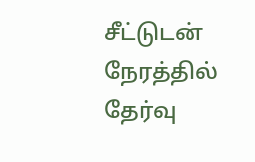சீட்டுடன் நேரத்தில் தேர்வு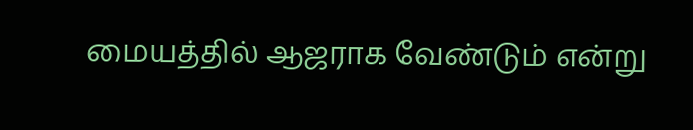மையத்தில் ஆஜராக வேண்டும் என்று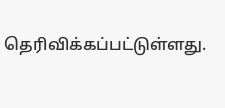தெரிவிக்கப்பட்டுள்ளது.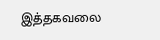இத்தகவலை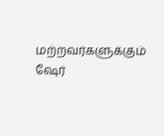மற்றவர்களுக்கும் ஷேர்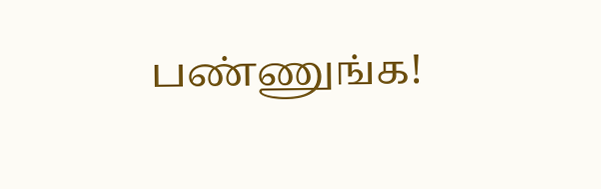பண்ணுங்க!